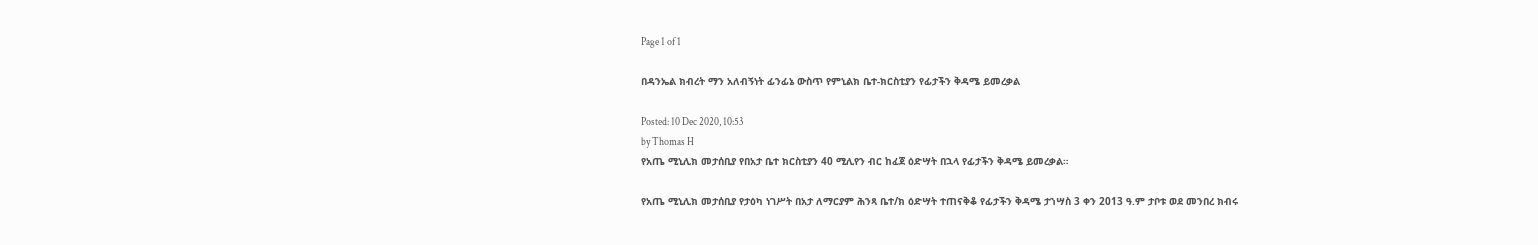Page 1 of 1

በዳንኤል ክብረት ማን አለብኝነት ፊንፊኔ ውስጥ የምኒልክ ቤተ-ክርስቲያን የፊታችን ቅዳሜ ይመረቃል

Posted: 10 Dec 2020, 10:53
by Thomas H
የአጤ ሚኒሊክ መታሰቢያ የበአታ ቤተ ክርስቲያን 40 ሚሊየን ብር ከፈጀ ዕድሣት በኋላ የፊታችን ቅዳሜ ይመረቃል።

የአጤ ሚኒሊክ መታሰቢያ የታዕካ ነገሥት በአታ ለማርያም ሕንጻ ቤተ/ክ ዕድሣት ተጠናቅቆ የፊታችን ቅዳሜ ታኀሣስ 3 ቀን 2013 ዓ.ም ታቦቱ ወደ መንበረ ክብሩ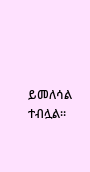ይመለሳል ተብሏል።